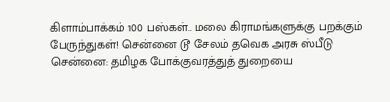கிளாம்பாக்கம் 100 பஸ்கள்.. மலை கிராமங்களுக்கு பறக்கும் பேருந்துகள்! சென்னை டூ சேலம் தவெக அரசு ஸ்பீடு
சென்னை: தமிழக போக்குவரத்துத் துறையை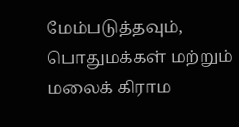மேம்படுத்தவும், பொதுமக்கள் மற்றும் மலைக் கிராம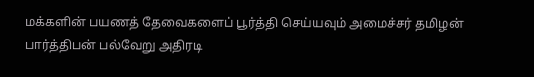மக்களின் பயணத் தேவைகளைப் பூர்த்தி செய்யவும் அமைச்சர் தமிழன் பார்த்திபன் பல்வேறு அதிரடி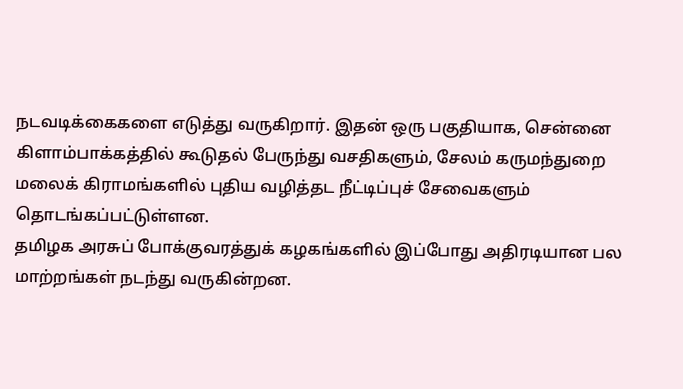நடவடிக்கைகளை எடுத்து வருகிறார். இதன் ஒரு பகுதியாக, சென்னை கிளாம்பாக்கத்தில் கூடுதல் பேருந்து வசதிகளும், சேலம் கருமந்துறை மலைக் கிராமங்களில் புதிய வழித்தட நீட்டிப்புச் சேவைகளும் தொடங்கப்பட்டுள்ளன.
தமிழக அரசுப் போக்குவரத்துக் கழகங்களில் இப்போது அதிரடியான பல மாற்றங்கள் நடந்து வருகின்றன.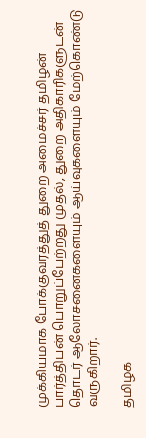முக்கியமாக போக்குவரத்துத் துறை அமைச்சர் தமிழன் பார்த்திபன் பொறுப்பேற்றது முதல், துறை அதிகாரிகளுடன் தொடர் ஆலோசனைகளையும் ஆய்வுகளையும் மேற்கொண்டு வருகிறார்.

தமிழக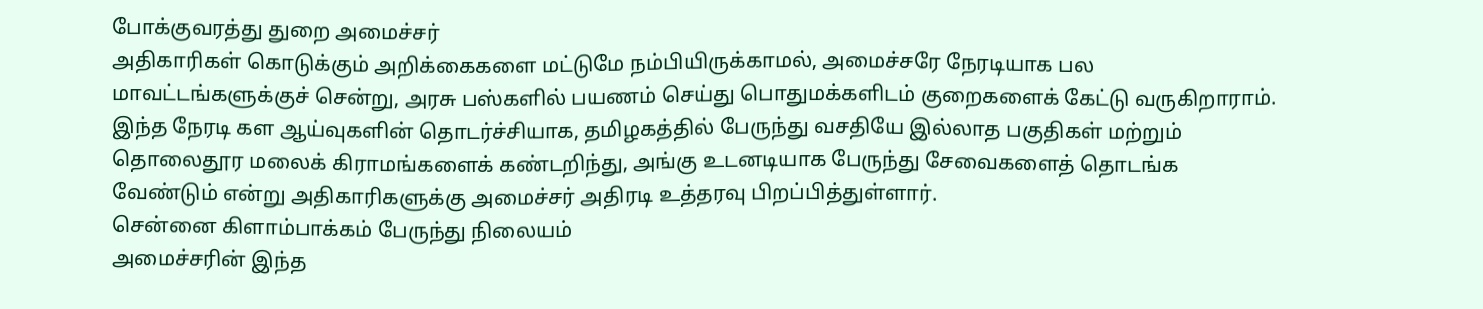போக்குவரத்து துறை அமைச்சர்
அதிகாரிகள் கொடுக்கும் அறிக்கைகளை மட்டுமே நம்பியிருக்காமல், அமைச்சரே நேரடியாக பல மாவட்டங்களுக்குச் சென்று, அரசு பஸ்களில் பயணம் செய்து பொதுமக்களிடம் குறைகளைக் கேட்டு வருகிறாராம்.
இந்த நேரடி கள ஆய்வுகளின் தொடர்ச்சியாக, தமிழகத்தில் பேருந்து வசதியே இல்லாத பகுதிகள் மற்றும் தொலைதூர மலைக் கிராமங்களைக் கண்டறிந்து, அங்கு உடனடியாக பேருந்து சேவைகளைத் தொடங்க வேண்டும் என்று அதிகாரிகளுக்கு அமைச்சர் அதிரடி உத்தரவு பிறப்பித்துள்ளார்.
சென்னை கிளாம்பாக்கம் பேருந்து நிலையம்
அமைச்சரின் இந்த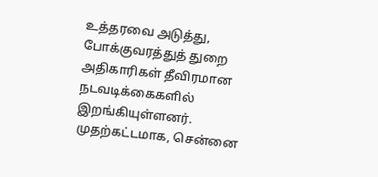உத்தரவை அடுத்து, போக்குவரத்துத் துறை அதிகாரிகள் தீவிரமான நடவடிக்கைகளில் இறங்கியுள்ளனர். முதற்கட்டமாக, சென்னை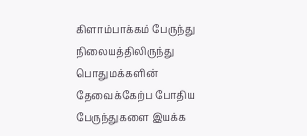கிளாம்பாக்கம் பேருந்து நிலையத்திலிருந்து பொதுமக்களின் தேவைக்கேற்ப போதிய பேருந்துகளை இயக்க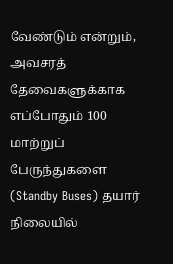வேண்டும் என்றும், அவசரத் தேவைகளுக்காக எப்போதும் 100 மாற்றுப் பேருந்துகளை (Standby Buses) தயார் நிலையில்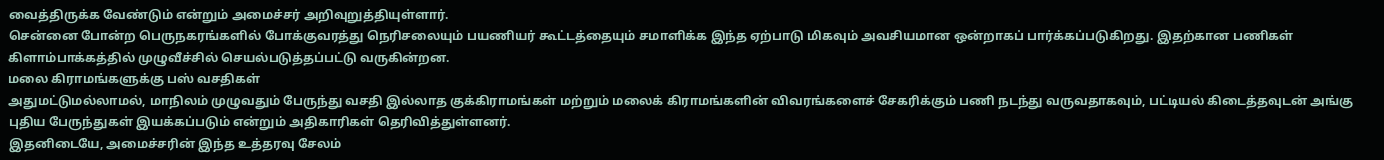வைத்திருக்க வேண்டும் என்றும் அமைச்சர் அறிவுறுத்தியுள்ளார்.
சென்னை போன்ற பெருநகரங்களில் போக்குவரத்து நெரிசலையும் பயணியர் கூட்டத்தையும் சமாளிக்க இந்த ஏற்பாடு மிகவும் அவசியமான ஒன்றாகப் பார்க்கப்படுகிறது. இதற்கான பணிகள் கிளாம்பாக்கத்தில் முழுவீச்சில் செயல்படுத்தப்பட்டு வருகின்றன.
மலை கிராமங்களுக்கு பஸ் வசதிகள்
அதுமட்டுமல்லாமல், மாநிலம் முழுவதும் பேருந்து வசதி இல்லாத குக்கிராமங்கள் மற்றும் மலைக் கிராமங்களின் விவரங்களைச் சேகரிக்கும் பணி நடந்து வருவதாகவும், பட்டியல் கிடைத்தவுடன் அங்கு புதிய பேருந்துகள் இயக்கப்படும் என்றும் அதிகாரிகள் தெரிவித்துள்ளனர்.
இதனிடையே, அமைச்சரின் இந்த உத்தரவு சேலம்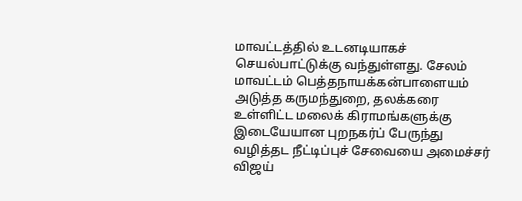மாவட்டத்தில் உடனடியாகச் செயல்பாட்டுக்கு வந்துள்ளது. சேலம் மாவட்டம் பெத்தநாயக்கன்பாளையம் அடுத்த கருமந்துறை, தலக்கரை உள்ளிட்ட மலைக் கிராமங்களுக்கு இடையேயான புறநகர்ப் பேருந்து வழித்தட நீட்டிப்புச் சேவையை அமைச்சர் விஜய்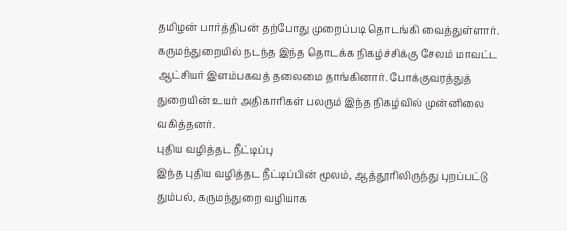தமிழன் பார்த்திபன் தற்போது முறைப்படி தொடங்கி வைத்துள்ளார்.
கருமந்துறையில் நடந்த இந்த தொடக்க நிகழ்ச்சிக்கு சேலம் மாவட்ட ஆட்சியர் இளம்பகவத் தலைமை தாங்கினார். போக்குவரத்துத் துறையின் உயர் அதிகாரிகள் பலரும் இந்த நிகழ்வில் முன்னிலை வகித்தனர்.
புதிய வழித்தட நீட்டிப்பு
இந்த புதிய வழித்தட நீட்டிப்பின் மூலம், ஆத்தூரிலிருந்து புறப்பட்டு தும்பல், கருமந்துறை வழியாக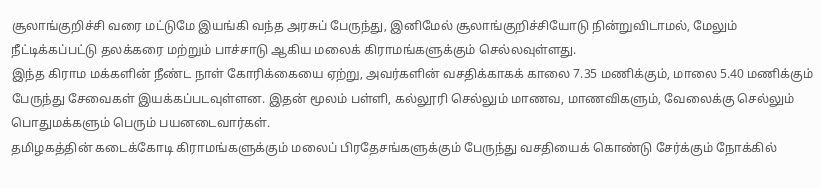சூலாங்குறிச்சி வரை மட்டுமே இயங்கி வந்த அரசுப் பேருந்து, இனிமேல் சூலாங்குறிச்சியோடு நின்றுவிடாமல், மேலும் நீட்டிக்கப்பட்டு தலக்கரை மற்றும் பாச்சாடு ஆகிய மலைக் கிராமங்களுக்கும் செல்லவுள்ளது.
இந்த கிராம மக்களின் நீண்ட நாள் கோரிக்கையை ஏற்று, அவர்களின் வசதிக்காகக் காலை 7.35 மணிக்கும், மாலை 5.40 மணிக்கும் பேருந்து சேவைகள் இயக்கப்படவுள்ளன. இதன் மூலம் பள்ளி, கல்லூரி செல்லும் மாணவ, மாணவிகளும், வேலைக்கு செல்லும் பொதுமக்களும் பெரும் பயனடைவார்கள்.
தமிழகத்தின் கடைக்கோடி கிராமங்களுக்கும் மலைப் பிரதேசங்களுக்கும் பேருந்து வசதியைக் கொண்டு சேர்க்கும் நோக்கில்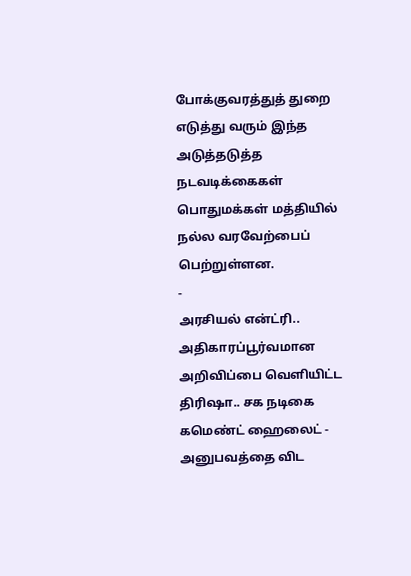போக்குவரத்துத் துறை எடுத்து வரும் இந்த அடுத்தடுத்த நடவடிக்கைகள் பொதுமக்கள் மத்தியில் நல்ல வரவேற்பைப் பெற்றுள்ளன.
-
அரசியல் என்ட்ரி.. அதிகாரப்பூர்வமான அறிவிப்பை வெளியிட்ட திரிஷா.. சக நடிகை கமெண்ட் ஹைலைட் -
அனுபவத்தை விட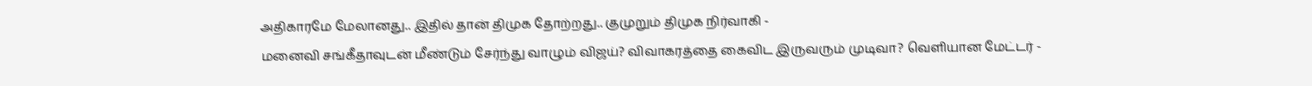அதிகாரமே மேலானது.. இதில் தான் திமுக தோற்றது.. குமுறும் திமுக நிர்வாகி -
மனைவி சங்கீதாவுடன் மீண்டும் சேர்ந்து வாழும் விஜய்? விவாகரத்தை கைவிட இருவரும் முடிவா? வெளியான மேட்டர் -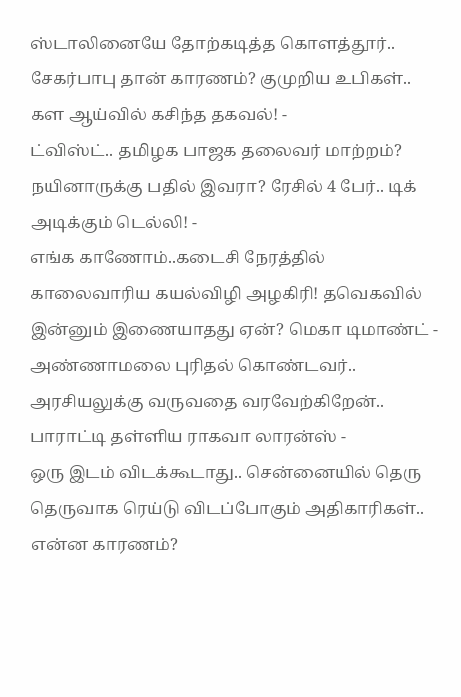ஸ்டாலினையே தோற்கடித்த கொளத்தூர்.. சேகர்பாபு தான் காரணம்? குமுறிய உபிகள்.. கள ஆய்வில் கசிந்த தகவல்! -
ட்விஸ்ட்.. தமிழக பாஜக தலைவர் மாற்றம்? நயினாருக்கு பதில் இவரா? ரேசில் 4 பேர்.. டிக் அடிக்கும் டெல்லி! -
எங்க காணோம்..கடைசி நேரத்தில் காலைவாரிய கயல்விழி அழகிரி! தவெகவில் இன்னும் இணையாதது ஏன்? மெகா டிமாண்ட் -
அண்ணாமலை புரிதல் கொண்டவர்.. அரசியலுக்கு வருவதை வரவேற்கிறேன்.. பாராட்டி தள்ளிய ராகவா லாரன்ஸ் -
ஒரு இடம் விடக்கூடாது.. சென்னையில் தெரு தெருவாக ரெய்டு விடப்போகும் அதிகாரிகள்.. என்ன காரணம்?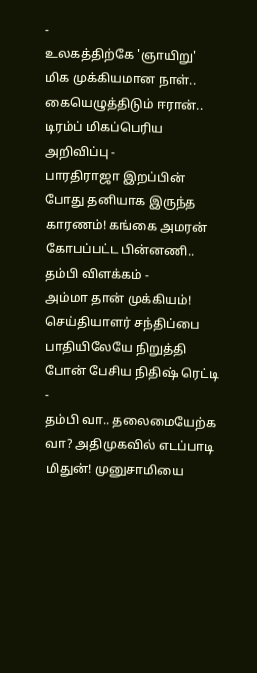-
உலகத்திற்கே 'ஞாயிறு' மிக முக்கியமான நாள்.. கையெழுத்திடும் ஈரான்.. டிரம்ப் மிகப்பெரிய அறிவிப்பு -
பாரதிராஜா இறப்பின் போது தனியாக இருந்த காரணம்! கங்கை அமரன் கோபப்பட்ட பின்னணி.. தம்பி விளக்கம் -
அம்மா தான் முக்கியம்! செய்தியாளர் சந்திப்பை பாதியிலேயே நிறுத்தி போன் பேசிய நிதிஷ் ரெட்டி -
தம்பி வா.. தலைமையேற்க வா? அதிமுகவில் எடப்பாடி மிதுன்! முனுசாமியை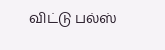விட்டு பல்ஸ்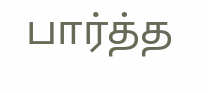பார்த்த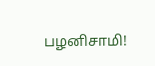பழனிசாமி!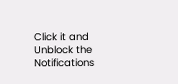Click it and Unblock the Notifications